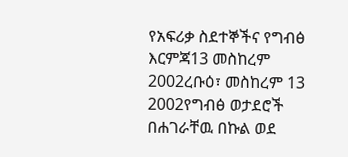የአፍሪቃ ስደተኞችና የግብፅ እርምጃ13 መስከረም 2002ረቡዕ፣ መስከረም 13 2002የግብፅ ወታደሮች በሐገራቸዉ በኩል ወደ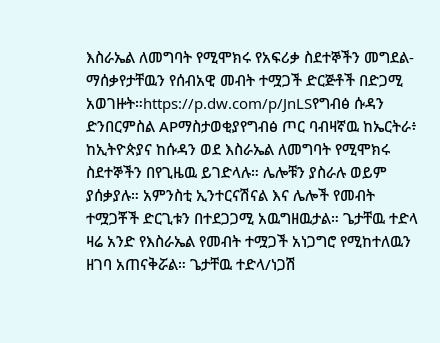እስራኤል ለመግባት የሚሞክሩ የአፍሪቃ ስደተኞችን መግደል-ማሰቃየታቸዉን የሰብአዊ መብት ተሟጋች ድርጅቶች በድጋሚ አወገዙት።https://p.dw.com/p/JnLSየግብፅ ሱዳን ድንበርምስል APማስታወቂያየግብፅ ጦር ባብዛኛዉ ከኤርትራ፥ ከኢትዮጵያና ከሱዳን ወደ እስራኤል ለመግባት የሚሞክሩ ስደተኞችን በየጊዜዉ ይገድላሉ። ሌሎቹን ያስራሉ ወይም ያሰቃያሉ። አምንስቲ ኢንተርናሽናል እና ሌሎች የመብት ተሟጋቾች ድርጊቱን በተደጋጋሚ አዉግዘዉታል። ጌታቸዉ ተድላ ዛሬ አንድ የእስራኤል የመብት ተሟጋች አነጋግሮ የሚከተለዉን ዘገባ አጠናቅሯል። ጌታቸዉ ተድላ/ነጋሽ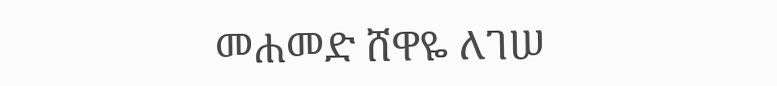መሐመድ ሸዋዬ ለገሠ